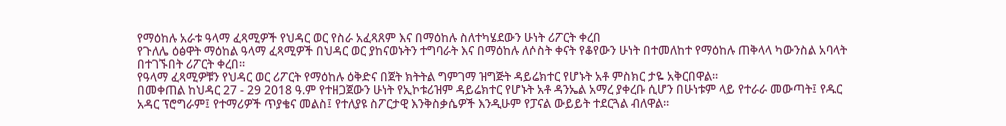የማዕከሉ አራቱ ዓላማ ፈጻሚዎች የህዳር ወር የስራ አፈጻጸም እና በማዕከሉ ስለተካሄደውን ሁነት ሪፖርት ቀረበ
የጉለሌ ዕፅዋት ማዕከል ዓላማ ፈጻሚዎች በህዳር ወር ያከናወኑትን ተግባራት እና በማዕከሉ ለሶስት ቀናት የቆየውን ሁነት በተመለከተ የማዕከሉ ጠቅላላ ካውንስል አባላት በተገኙበት ሪፖርት ቀረበ፡፡
የዓላማ ፈጻሚዎቹን የህዳር ወር ሪፖርት የማዕከሉ ዕቅድና በጀት ክትትል ግምገማ ዝግጅት ዳይሬክተር የሆኑት አቶ ምስክር ታዬ አቅርበዋል፡፡
በመቀጠል ከህዳር 27 - 29 2018 ዓ.ም የተዘጋጀውን ሁነት የኢኮቱሪዝም ዳይሬክተር የሆኑት አቶ ዳንኤል አማረ ያቀረቡ ሲሆን በሁነቱም ላይ የተራራ መውጣት፤ የዱር አዳር ፕሮግራም፤ የተማሪዎች ጥያቄና መልስ፤ የተለያዩ ስፖርታዊ እንቅስቃሴዎች እንዲሁም የፓናል ውይይት ተደርጓል ብለዋል፡፡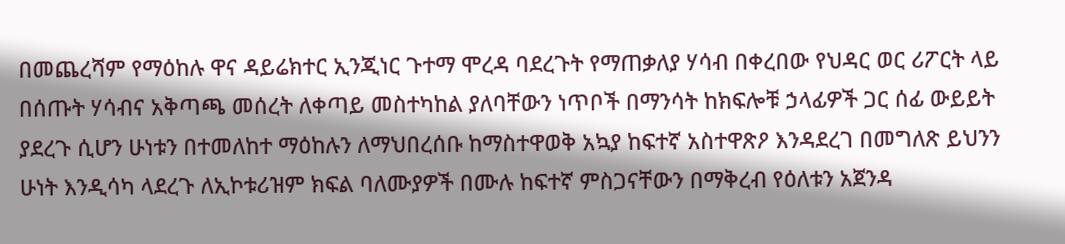በመጨረሻም የማዕከሉ ዋና ዳይሬክተር ኢንጂነር ጉተማ ሞረዳ ባደረጉት የማጠቃለያ ሃሳብ በቀረበው የህዳር ወር ሪፖርት ላይ በሰጡት ሃሳብና አቅጣጫ መሰረት ለቀጣይ መስተካከል ያለባቸውን ነጥቦች በማንሳት ከክፍሎቹ ኃላፊዎች ጋር ሰፊ ውይይት ያደረጉ ሲሆን ሁነቱን በተመለከተ ማዕከሉን ለማህበረሰቡ ከማስተዋወቅ አኳያ ከፍተኛ አስተዋጽዖ እንዳደረገ በመግለጽ ይህንን ሁነት እንዲሳካ ላደረጉ ለኢኮቱሪዝም ክፍል ባለሙያዎች በሙሉ ከፍተኛ ምስጋናቸውን በማቅረብ የዕለቱን አጀንዳ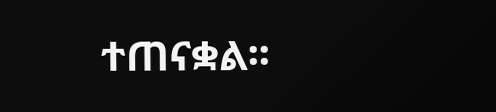ተጠናቋል፡፡